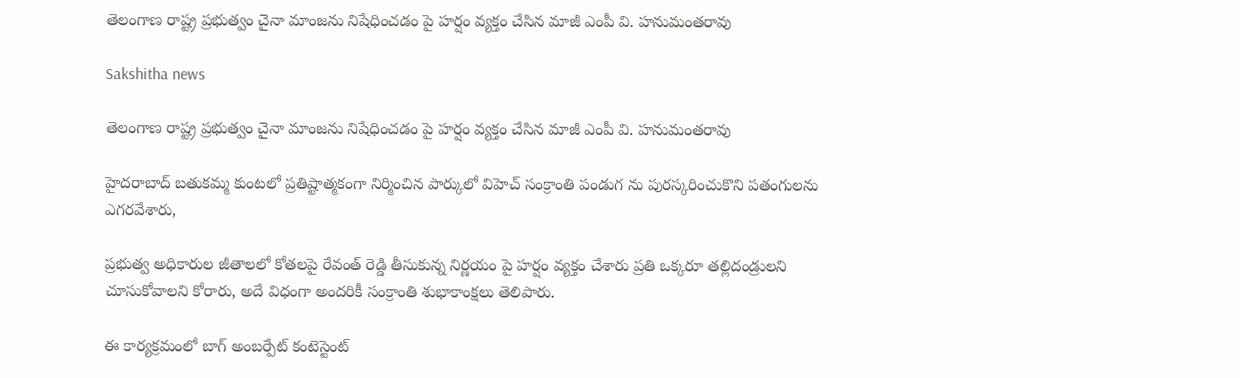తెలంగాణ రాష్ట్ర ప్రభుత్వం చైనా మాంజను నిషేధించడం పై హర్షం వ్యక్తం చేసిన మాజీ ఎంపీ వి. హనుమంతరావు

Sakshitha news

తెలంగాణ రాష్ట్ర ప్రభుత్వం చైనా మాంజను నిషేధించడం పై హర్షం వ్యక్తం చేసిన మాజీ ఎంపీ వి. హనుమంతరావు

హైదరాబాద్ బతుకమ్మ కుంటలో ప్రతిష్టాత్మకంగా నిర్మించిన పార్కులో విహెచ్ సంక్రాంతి పండుగ ను పురస్కరించుకొని పతంగులను ఎగరవేశారు,

ప్రభుత్వ అధికారుల జీతాలలో కోతలపై రేవంత్ రెడ్డి తీసుకున్న నిర్ణయం పై హర్షం వ్యక్తం చేశారు ప్రతి ఒక్కరూ తల్లిదండ్రులని చూసుకోవాలని కోరారు, అదే విధంగా అందరికీ సంక్రాంతి శుభాకాంక్షలు తెలిపారు.

ఈ కార్యక్రమంలో బాగ్ అంబర్పేట్ కంటెస్టెంట్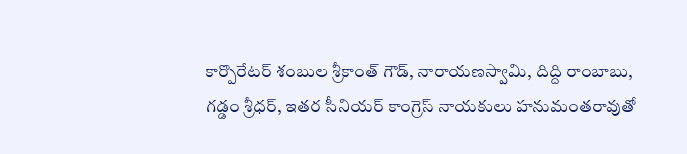కార్పొరేటర్ శంబుల శ్రీకాంత్ గౌడ్, నారాయణస్వామి, దిద్ది రాంబాబు, గడ్డం శ్రీధర్, ఇతర సీనియర్ కాంగ్రెస్ నాయకులు హనుమంతరావుతో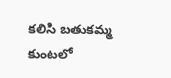కలిసి బతుకమ్మ కుంటలో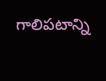గాలిపటాన్ని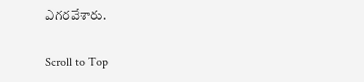ఎగరవేశారు.

Scroll to Top